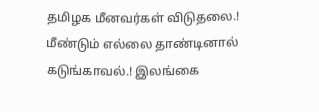தமிழக மீனவர்கள் விடுதலை.! மீண்டும் எல்லை தாண்டினால் கடுங்காவல்.! இலங்கை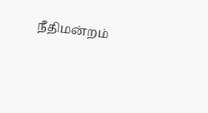நீதிமன்றம்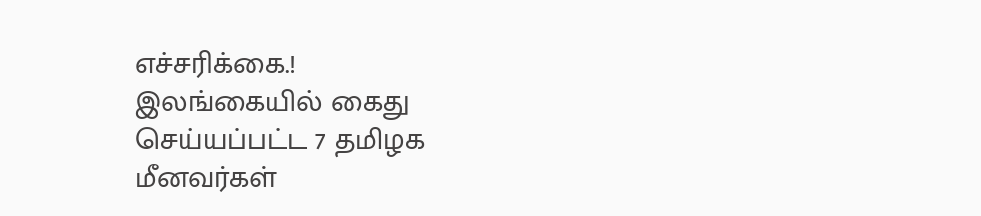எச்சரிக்கை.!
இலங்கையில் கைது செய்யப்பட்ட 7 தமிழக மீனவர்கள்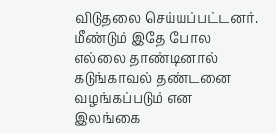விடுதலை செய்யப்பட்டனர். மீண்டும் இதே போல எல்லை தாண்டினால் கடுங்காவல் தண்டனை வழங்கப்படும் என இலங்கை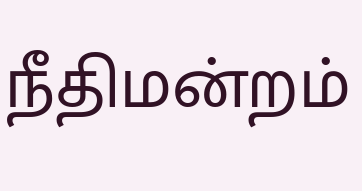நீதிமன்றம்